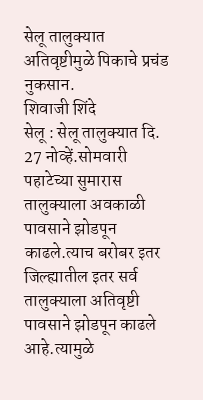सेलू तालुक्यात अतिवृष्टीमुळे पिकाचे प्रचंड नुकसान.
शिवाजी शिंदे
सेलू : सेलू तालुक्यात दि. 27 नोव्हें.सोमवारी पहाटेच्या सुमारास तालुक्याला अवकाळी पावसाने झोडपून काढले.त्याच बरोबर इतर जिल्ह्यातील इतर सर्व तालुक्याला अतिवृष्टी पावसाने झोडपून काढले आहे.त्यामुळे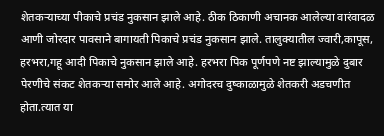शेतकऱ्याच्या पीकाचे प्रचंड नुकसान झाले आहे. ठीक ठिकाणी अचानक आलेल्या वारंवादळ आणी जोरदार पावसाने बागायती पिकाचे प्रचंड नुकसान झाले. तालुक्यातील ज्वारी,कापूस, हरभरा,गहू आदी पिकाचे नुकसान झाले आहे. हरभरा पिक पूर्णपणे नष्ट झाल्यामुळे दुबार पेरणीचे संकट शेतकऱ्या समोर आले आहे. अगोदरच दुष्काळामुळे शेतकरी अडचणीत होता.त्यात या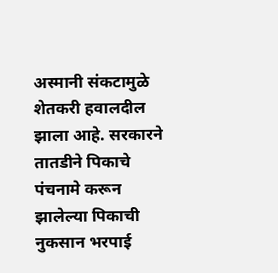अस्मानी संकटामुळे शेतकरी हवालदील झाला आहे. सरकारने तातडीने पिकाचे पंचनामे करून झालेल्या पिकाची नुकसान भरपाई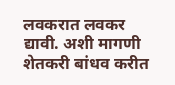लवकरात लवकर द्यावी. अशी मागणी शेतकरी बांधव करीत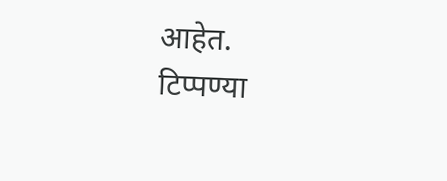आहेत.
टिप्पण्या